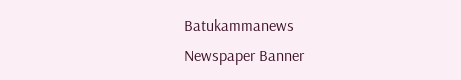Batukammanews
Newspaper Banner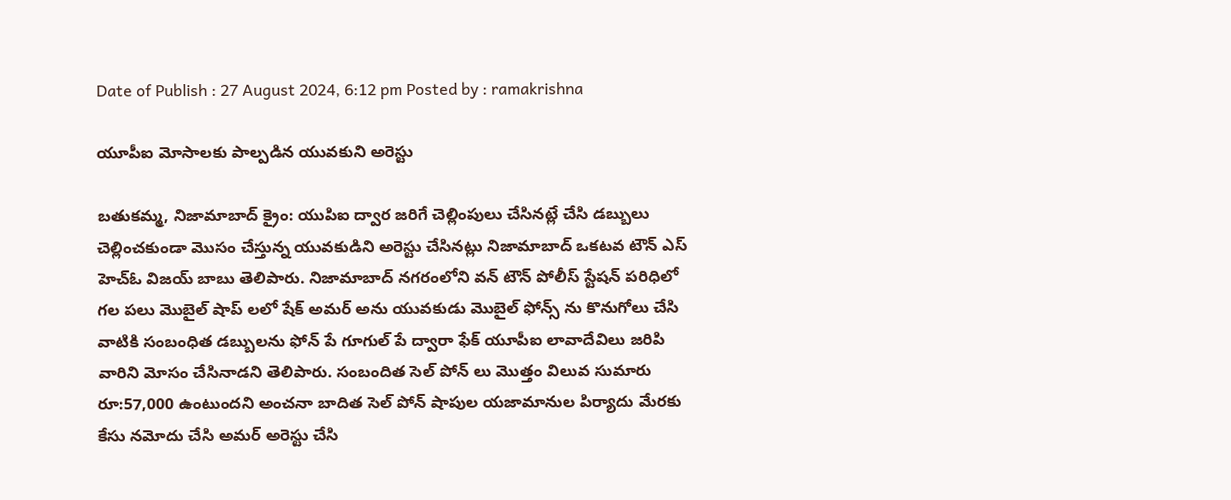Date of Publish : 27 August 2024, 6:12 pm Posted by : ramakrishna

యూపీఐ మోసాలకు పాల్పడిన యువకుని అరెస్టు

బతుకమ్మ, నిజామాబాద్ క్రైం: యుపిఐ ద్వార జరిగే చెల్లింపులు చేసినట్లే చేసి డబ్బులు చెల్లించకుండా మొసం చేస్తున్న యువకుడిని అరెస్టు చేసినట్లు నిజామాబాద్ ఒకటవ టౌన్ ఎస్ హెచ్ఓ విజయ్ బాబు తెలిపారు. నిజామాబాద్ నగరంలోని వన్ టౌన్ పోలీస్ స్టేషన్ పరిధిలో గల పలు మొబైల్ షాప్ లలో షేక్ అమర్ అను యువకుడు మొబైల్ ఫోన్స్ ను కొనుగోలు చేసి వాటికి సంబంధిత డబ్బులను ఫోన్ పే గూగుల్ పే ద్వారా ఫేక్ యూపీఐ లావాదేవిలు జరిపి వారిని మోసం చేసినాడని తెలిపారు. సంబందిత సెల్ పోన్ లు మొత్తం విలువ సుమారు రూ:57,000 ఉంటుందని అంచనా బాదిత సెల్ పోన్ షాపుల యజామానుల పిర్యాదు మేరకు కేసు నమోదు చేసి అమర్ అరెస్టు చేసి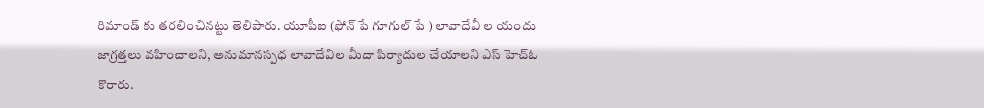రిమాండ్ కు తరలించినట్టు తెలిపారు. యూపీఐ (ఫోన్ పే గూగుల్ పే ) లావాదేవీ ల యందు జాగ్రత్తలు వహించాలని, అనుమానస్పధ లావాదేవిల మీదా పిర్యాదుల చేయాలని ఎస్ హెచ్ఓ కొరారు.